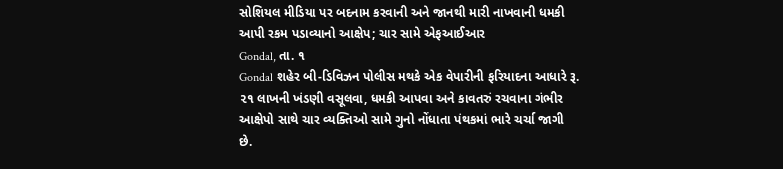સોશિયલ મીડિયા પર બદનામ કરવાની અને જાનથી મારી નાખવાની ધમકી આપી રકમ પડાવ્યાનો આક્ષેપ; ચાર સામે એફઆઈઆર
Gondal, તા. ૧
Gondal શહેર બી-ડિવિઝન પોલીસ મથકે એક વેપારીની ફરિયાદના આધારે રૂ. ૨૧ લાખની ખંડણી વસૂલવા, ધમકી આપવા અને કાવતરું રચવાના ગંભીર આક્ષેપો સાથે ચાર વ્યક્તિઓ સામે ગુનો નોંધાતા પંથકમાં ભારે ચર્ચા જાગી છે.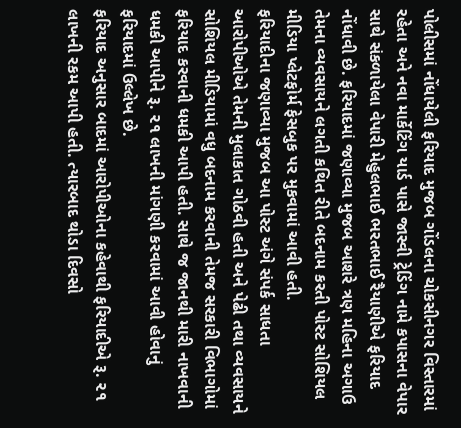પોલીસમાં નોંધાયેલી ફરિયાદ મુજબ ગોંડલના ચોકસીનગર વિસ્તારમાં રહેતા અને નવા માર્કેટિંગ યાર્ડ પાસે જાસ્વી ટ્રેડિંગ નામે કપાસના વેપાર સાથે સંકળાયેલા વેપારી મેહુલભાઈ ભરતભાઈ રૈયાણીએ ફરિયાદ નોંધાવી છે. ફરિયાદમાં જણાવ્યા મુજબ આશરે ત્રણ મહિના અગાઉ તેમના વ્યવસાયને લગતી કથિત રીતે બદનામ કરતી પોસ્ટ સોશિયલ મીડિયા પ્લેટફોર્મ ફેસબુક પર મુકવામાં આવી હતી.
ફરિયાદીના જણાવ્યા મુજબ આ પોસ્ટ અંગે સંપર્ક સાધતા આરોપીઓએ તેમની મુલાકાત ગોઠવી હતી અને પેઢી તથા વ્યવસાયને સોશિયલ મીડિયામાં વધુ બદનામ કરવાની તેમજ સરકારી વિભાગોમાં ફરિયાદ કરવાની ધમકી આપી હતી. સાથે જ જાનથી મારી નાખવાની ધમકી આપીને રૂ. ૨૧ લાખની માંગણી કરવામાં આવી હોવાનું ફરિયાદમાં ઉલ્લેખ છે.
ફરિયાદ અનુસાર બાદમાં આરોપીઓના કહેવાથી ફરિયાદીએ રૂ. ૨૧ લાખની રકમ આપી હતી. ત્યારબાદ થોડા દિવસો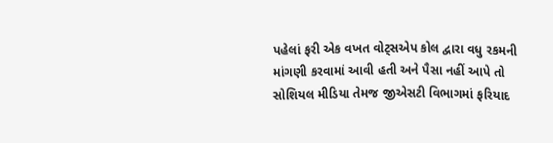પહેલાં ફરી એક વખત વોટ્સએપ કોલ દ્વારા વધુ રકમની માંગણી કરવામાં આવી હતી અને પૈસા નહીં આપે તો સોશિયલ મીડિયા તેમજ જીએસટી વિભાગમાં ફરિયાદ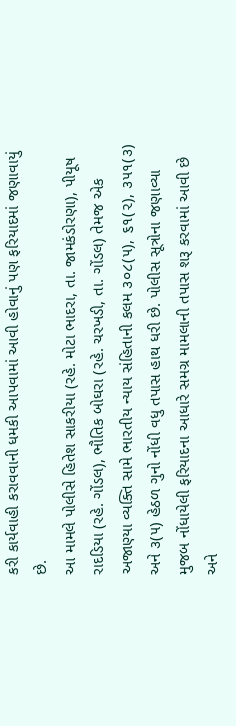કરી કાર્યવાહી કરાવવાની ધમકી આપવામાં આવી હોવાનું પણ ફરિયાદમાં જણાવાયું છે.
આ મામલે પોલીસે હિતેશ સાકરીયા (રહે. મોટા ભાદરા, તા. જામકંડોરણા), પીયૂષ રાદડિયા (રહે. ગોંડલ), ભૌતિક બોઘરા (રહે. ચરખડી, તા. ગોંડલ) તેમજ એક અજાણ્યા વ્યક્તિ સામે ભારતીય ન્યાય સંહિતાની કલમ ૩૦૮(૫), ૬૧(૨), ૩૫૧(૩) અને ૩(૫) હેઠળ ગુનો નોંધી વધુ તપાસ હાથ ધરી છે. પોલીસ સૂત્રોના જણાવ્યા મુજબ નોંધાયેલી ફરિયાદના આધારે સમગ્ર મામલાની તપાસ શરૂ કરવામાં આવી છે અને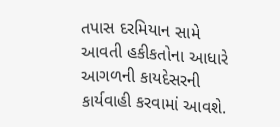તપાસ દરમિયાન સામે આવતી હકીકતોના આધારે આગળની કાયદેસરની કાર્યવાહી કરવામાં આવશે.